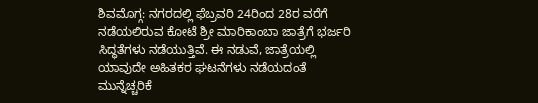ಶಿವಮೊಗ್ಗ: ನಗರದಲ್ಲಿ ಫೆಬ್ರವರಿ 24ರಿಂದ 28ರ ವರೆಗೆ ನಡೆಯಲಿರುವ ಕೋಟೆ ಶ್ರೀ ಮಾರಿಕಾಂಬಾ ಜಾತ್ರೆಗೆ ಭರ್ಜರಿ ಸಿದ್ಧತೆಗಳು ನಡೆಯುತ್ತಿವೆ. ಈ ನಡುವೆ, ಜಾತ್ರೆಯಲ್ಲಿ ಯಾವುದೇ ಅಹಿತಕರ ಘಟನೆಗಳು ನಡೆಯದಂತೆ ಮುನ್ನೆಚ್ಚರಿಕೆ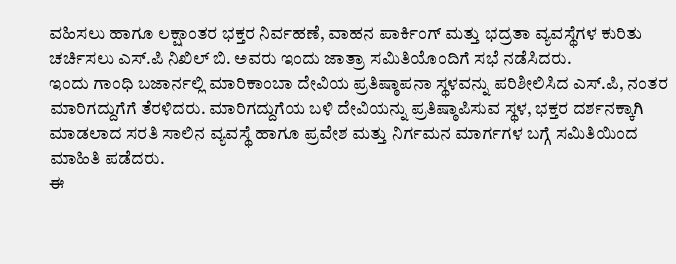ವಹಿಸಲು ಹಾಗೂ ಲಕ್ಷಾಂತರ ಭಕ್ತರ ನಿರ್ವಹಣೆ, ವಾಹನ ಪಾರ್ಕಿಂಗ್ ಮತ್ತು ಭದ್ರತಾ ವ್ಯವಸ್ಥೆಗಳ ಕುರಿತು ಚರ್ಚಿಸಲು ಎಸ್.ಪಿ ನಿಖಿಲ್ ಬಿ. ಅವರು ಇಂದು ಜಾತ್ರಾ ಸಮಿತಿಯೊಂದಿಗೆ ಸಭೆ ನಡೆಸಿದರು.
ಇಂದು ಗಾಂಧಿ ಬಜಾರ್ನಲ್ಲಿ ಮಾರಿಕಾಂಬಾ ದೇವಿಯ ಪ್ರತಿಷ್ಠಾಪನಾ ಸ್ಥಳವನ್ನು ಪರಿಶೀಲಿಸಿದ ಎಸ್.ಪಿ, ನಂತರ ಮಾರಿಗದ್ದುಗೆಗೆ ತೆರಳಿದರು. ಮಾರಿಗದ್ದುಗೆಯ ಬಳಿ ದೇವಿಯನ್ನು ಪ್ರತಿಷ್ಠಾಪಿಸುವ ಸ್ಥಳ, ಭಕ್ತರ ದರ್ಶನಕ್ಕಾಗಿ ಮಾಡಲಾದ ಸರತಿ ಸಾಲಿನ ವ್ಯವಸ್ಥೆ ಹಾಗೂ ಪ್ರವೇಶ ಮತ್ತು ನಿರ್ಗಮನ ಮಾರ್ಗಗಳ ಬಗ್ಗೆ ಸಮಿತಿಯಿಂದ ಮಾಹಿತಿ ಪಡೆದರು.
ಈ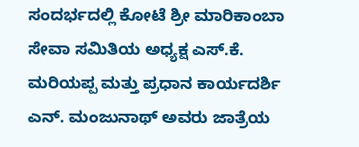ಸಂದರ್ಭದಲ್ಲಿ ಕೋಟೆ ಶ್ರೀ ಮಾರಿಕಾಂಬಾ ಸೇವಾ ಸಮಿತಿಯ ಅಧ್ಯಕ್ಷ ಎಸ್.ಕೆ. ಮರಿಯಪ್ಪ ಮತ್ತು ಪ್ರಧಾನ ಕಾರ್ಯದರ್ಶಿ ಎನ್. ಮಂಜುನಾಥ್ ಅವರು ಜಾತ್ರೆಯ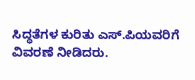ಸಿದ್ಧತೆಗಳ ಕುರಿತು ಎಸ್.ಪಿಯವರಿಗೆ ವಿವರಣೆ ನೀಡಿದರು.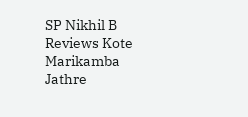SP Nikhil B Reviews Kote Marikamba Jathre